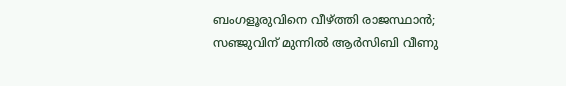ബംഗളൂരുവിനെ വീഴ്ത്തി രാജസ്ഥാൻ; സഞ്ജുവിന് മുന്നിൽ ആർസിബി വീണു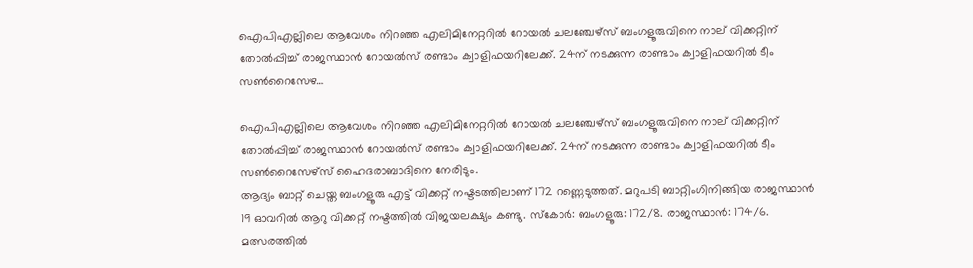ഐപിഎല്ലിലെ ആവേശം നിറഞ്ഞ എലിമിനേറ്ററിൽ റോയൽ ചലഞ്ചേഴ്‌സ്‌ ബംഗളൂരുവിനെ നാല് വിക്കറ്റിന് തോൽപ്പിച്ച് രാജസ്ഥാൻ റോയൽസ് രണ്ടാം ക്വാളിഫയറിലേക്ക്‌. 24ന് നടക്കുന്ന രാണ്ടാം ക്വാളിഫയറിൽ ടീം സൺറൈസേഴ…

ഐപിഎല്ലിലെ ആവേശം നിറഞ്ഞ എലിമിനേറ്ററിൽ റോയൽ ചലഞ്ചേഴ്സ് ബംഗളൂരുവിനെ നാല് വിക്കറ്റിന് തോൽപ്പിച്ച് രാജസ്ഥാൻ റോയൽസ് രണ്ടാം ക്വാളിഫയറിലേക്ക്. 24ന് നടക്കുന്ന രാണ്ടാം ക്വാളിഫയറിൽ ടീം സൺറൈസേഴ്സ് ഹൈദരാബാദിനെ നേരിടും.
ആദ്യം ബാറ്റ് ചെയ്ത ബംഗളൂരു എട്ട് വിക്കറ്റ് നഷ്ടടത്തിലാണ് 172 റണ്ണെടുത്തത്. മറുപടി ബാറ്റിംഗിനിങ്ങിയ രാജസ്ഥാൻ 19 ഓവറിൽ ആറു വിക്കറ്റ് നഷ്ടത്തിൽ വിജയലക്ഷ്യം കണ്ടു. സ്കോർ: ബംഗളൂരു: 172/8. രാജസ്ഥാൻ: 174/6.
മത്സരത്തിൽ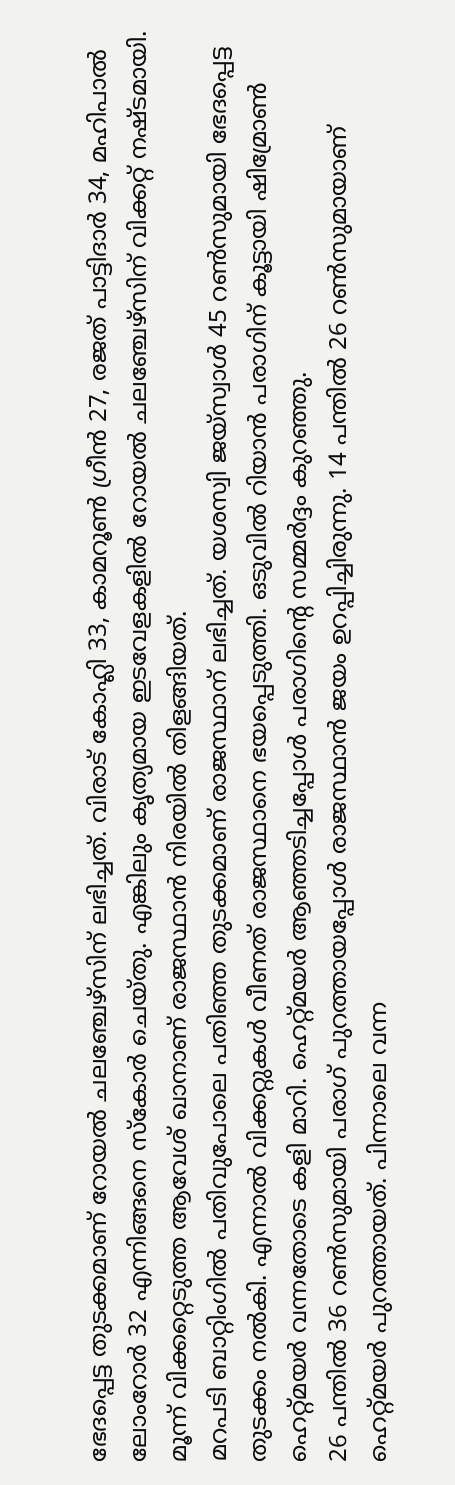ഭേദപ്പെട്ട തുടക്കമാണ് റോയൽ ചലഞ്ചേഴ്സിന് ലഭിച്ചത്. വിരാട് കോഹ്ലി 33, കാമറൂൺ ഗ്രീൻ 27, രജത് പാട്ടിദാർ 34, മഹിപാൽ ലോംറോർ 32 എന്നിങ്ങനെ സ്കോർ ചെയ്തു. എങ്കിലും കൃത്യമായ ഇടവേളകളിൽ റോയൽ ചലഞ്ചേഴ്സിന് വിക്കറ്റ് നഷ്ടമായി. മൂന്ന് വിക്കറ്റെടുത്ത ആവേശ് ഖാനാണ് രാജസ്ഥാൻ നിരയിൽ തിളങ്ങിയത്.
മറപടി ബാറ്റിംഗിൽ പതിവുപോലെ പതിഞ്ഞ തുടക്കമാണ് രാജസ്ഥാന് ലഭിച്ചത്. യശസ്വി ജയ്സ്വാൾ 45 റൺസുമായി ഭേദപ്പെട്ട തുടക്കം നൽകി. എന്നാൽ വിക്കറ്റുകൾ വീണത് രാജസ്ഥാനെ ഭയപ്പെടുത്തി. ഒടുവിൽ റിയാൻ പരാഗിന് കൂട്ടായി ഷിമ്രോൺ ഹെറ്റ്മയർ വന്നതോടെ കളി മാറി. ഹെറ്റ്മയർ ആഞ്ഞടിച്ചപ്പോൾ പരാഗിന്റെ സമ്മർദ്ദം കുറഞ്ഞു.
26 പന്തിൽ 36 റൺസുമായി പരാഗ് പുറത്തായപ്പോൾ രാജസ്ഥാൻ ജയം ഉറപ്പിച്ചിരുന്നു. 14 പന്തിൽ 26 റൺസുമായാണ് ഹെറ്റ്മയർ പുറത്തായത്. പിന്നാലെ വന്ന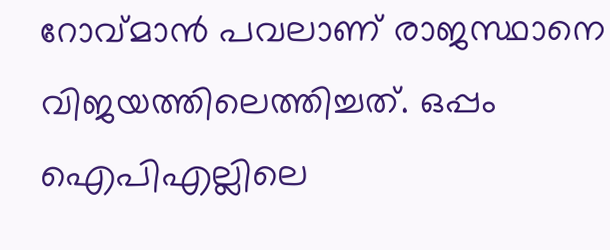റോവ്മാൻ പവലാണ് രാജസ്ഥാനെ വിജയത്തിലെത്തിച്ചത്. ഒപ്പം ഐപിഎല്ലിലെ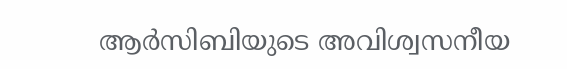ആർസിബിയുടെ അവിശ്വസനീയ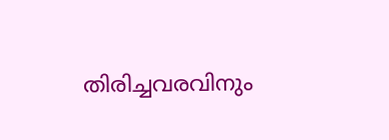തിരിച്ചവരവിനും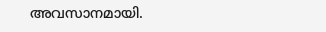അവസാനമായി.